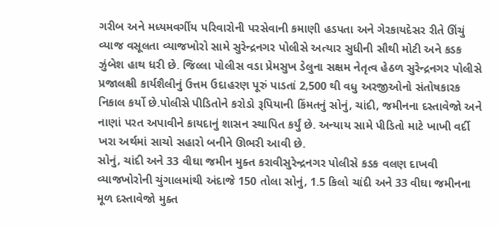ગરીબ અને મધ્યમવર્ગીય પરિવારોની પરસેવાની કમાણી હડપતા અને ગેરકાયદેસર રીતે ઊંચું વ્યાજ વસૂલતા વ્યાજખોરો સામે સુરેન્દ્રનગર પોલીસે અત્યાર સુધીની સૌથી મોટી અને કડક ઝુંબેશ હાથ ધરી છે. જિલ્લા પોલીસ વડા પ્રેમસુખ ડેલુના સક્ષમ નેતૃત્વ હેઠળ સુરેન્દ્રનગર પોલીસે પ્રજાલક્ષી કાર્યશૈલીનું ઉત્તમ ઉદાહરણ પૂરું પાડતાં 2,500 થી વધુ અરજીઓનો સંતોષકારક નિકાલ કર્યો છે.પોલીસે પીડિતોને કરોડો રૂપિયાની કિંમતનું સોનું, ચાંદી, જમીનના દસ્તાવેજો અને નાણાં પરત અપાવીને કાયદાનું શાસન સ્થાપિત કર્યું છે. અન્યાય સામે પીડિતો માટે ખાખી વર્દી ખરા અર્થમાં સાચો સહારો બનીને ઊભરી આવી છે.
સોનું, ચાંદી અને 33 વીઘા જમીન મુક્ત કરાવીસુરેન્દ્રનગર પોલીસે કડક વલણ દાખવી વ્યાજખોરોની ચુંગાલમાંથી અંદાજે 150 તોલા સોનું, 1.5 કિલો ચાંદી અને 33 વીઘા જમીનના મૂળ દસ્તાવેજો મુક્ત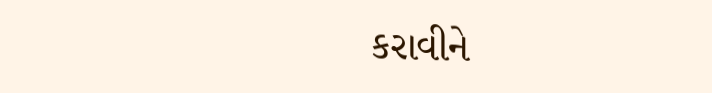કરાવીને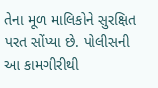તેના મૂળ માલિકોને સુરક્ષિત પરત સોંપ્યા છે. પોલીસની આ કામગીરીથી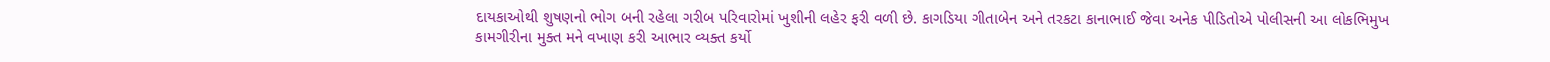દાયકાઓથી શુષણનો ભોગ બની રહેલા ગરીબ પરિવારોમાં ખુશીની લહેર ફરી વળી છે. કાગડિયા ગીતાબેન અને તરકટા કાનાભાઈ જેવા અનેક પીડિતોએ પોલીસની આ લોકભિમુખ કામગીરીના મુક્ત મને વખાણ કરી આભાર વ્યક્ત કર્યો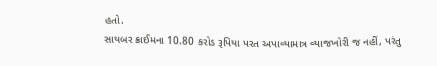હતો.
સાયબર ક્રાઈમના 10.80 કરોડ રૂપિયા પરત અપાવ્યામાત્ર વ્યાજખોરી જ નહીં, પરંતુ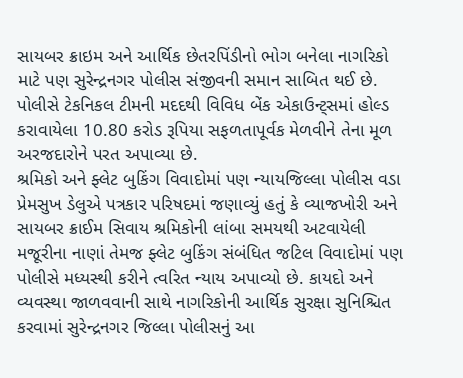સાયબર ક્રાઇમ અને આર્થિક છેતરપિંડીનો ભોગ બનેલા નાગરિકો માટે પણ સુરેન્દ્રનગર પોલીસ સંજીવની સમાન સાબિત થઈ છે. પોલીસે ટેકનિકલ ટીમની મદદથી વિવિધ બેંક એકાઉન્ટ્સમાં હોલ્ડ કરાવાયેલા 10.80 કરોડ રૂપિયા સફળતાપૂર્વક મેળવીને તેના મૂળ અરજદારોને પરત અપાવ્યા છે.
શ્રમિકો અને ફ્લેટ બુકિંગ વિવાદોમાં પણ ન્યાયજિલ્લા પોલીસ વડા પ્રેમસુખ ડેલુએ પત્રકાર પરિષદમાં જણાવ્યું હતું કે વ્યાજખોરી અને સાયબર ક્રાઈમ સિવાય શ્રમિકોની લાંબા સમયથી અટવાયેલી મજૂરીના નાણાં તેમજ ફ્લેટ બુકિંગ સંબંધિત જટિલ વિવાદોમાં પણ પોલીસે મધ્યસ્થી કરીને ત્વરિત ન્યાય અપાવ્યો છે. કાયદો અને વ્યવસ્થા જાળવવાની સાથે નાગરિકોની આર્થિક સુરક્ષા સુનિશ્ચિત કરવામાં સુરેન્દ્રનગર જિલ્લા પોલીસનું આ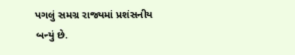પગલું સમગ્ર રાજ્યમાં પ્રશંસનીય બન્યું છે.